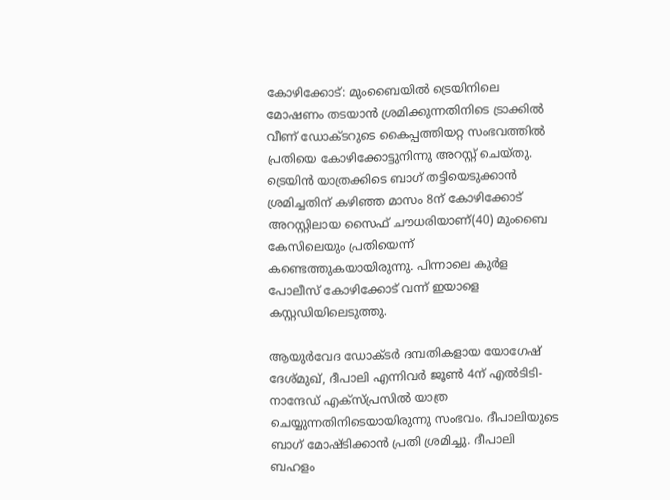കോഴിക്കോട്: മുംബൈയിൽ ട്രെയിനിലെ മോഷണം തടയാൻ ശ്രമിക്കുന്നതിനിടെ ട്രാക്കിൽ വീണ് ഡോക്ടറുടെ കൈപ്പത്തിയറ്റ സംഭവത്തിൽ പ്രതിയെ കോഴിക്കോട്ടുനിന്നു അറസ്റ്റ് ചെയ്തു. ട്രെയിൻ യാത്രക്കിടെ ബാഗ് തട്ടിയെടുക്കാൻ ശ്രമിച്ചതിന് കഴിഞ്ഞ മാസം 8ന് കോഴിക്കോട് അറസ്റ്റിലായ സൈഫ് ചൗധരിയാണ്(40) മുംബൈ കേസിലെയും പ്രതിയെന്ന് കണ്ടെത്തുകയായിരുന്നു. പിന്നാലെ കുർള പോലീസ് കോഴിക്കോട് വന്ന് ഇയാളെ കസ്റ്റഡിയിലെടുത്തു.

ആയുർവേദ ഡോക്ടർ ദമ്പതികളായ യോഗേഷ് ദേശ്മുഖ്, ദീപാലി എന്നിവർ ജൂൺ 4ന് എൽടിടി-നാന്ദേഡ് എക്‌സ്പ്രസിൽ യാത്ര ചെയ്യുന്നതിനിടെയായിരുന്നു സംഭവം. ദീപാലിയുടെ ബാഗ് മോഷ്ടിക്കാൻ പ്രതി ശ്രമിച്ചു. ദീപാലി ബഹളം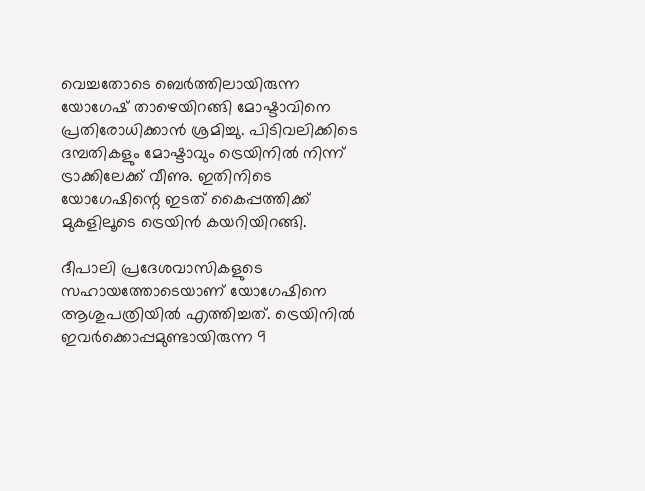വെച്ചതോടെ ബെർത്തിലായിരുന്ന യോഗേഷ് താഴെയിറങ്ങി മോഷ്ടാവിനെ പ്രതിരോധിക്കാൻ ശ്രമിച്ചു. പിടിവലിക്കിടെ ദമ്പതികളും മോഷ്ടാവും ട്രെയിനിൽ നിന്ന് ട്രാക്കിലേക്ക് വീണു. ഇതിനിടെ യോഗേഷിന്റെ ഇടത് കൈപ്പത്തിക്ക് മുകളിലൂടെ ട്രെയിൻ കയറിയിറങ്ങി.

ദീപാലി പ്രദേശവാസികളുടെ സഹായത്തോടെയാണ് യോഗേഷിനെ ആശുപത്രിയിൽ എത്തിച്ചത്. ട്രെയിനിൽ ഇവർക്കൊപ്പമുണ്ടായിരുന്ന 9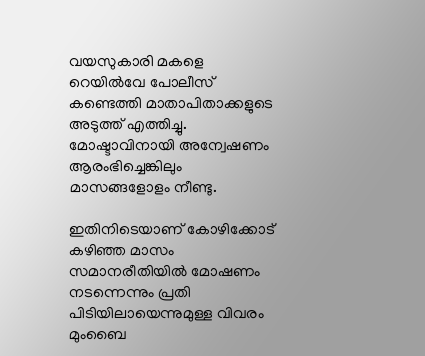വയസുകാരി മകളെ റെയിൽവേ പോലീസ് കണ്ടെത്തി മാതാപിതാക്കളുടെ അടുത്ത് എത്തിച്ചു. മോഷ്ടാവിനായി അന്വേഷണം ആരംഭിച്ചെങ്കിലും മാസങ്ങളോളം നീണ്ടു.

ഇതിനിടെയാണ് കോഴിക്കോട് കഴിഞ്ഞ മാസം സമാനരീതിയിൽ മോഷണം നടന്നെന്നും പ്രതി പിടിയിലായെന്നുമുള്ള വിവരം മുംബൈ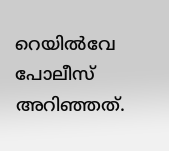റെയിൽവേ പോലീസ് അറിഞ്ഞത്.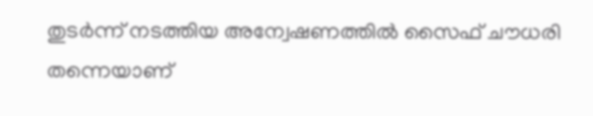തുടർന്ന് നടത്തിയ അന്വേഷണത്തിൽ സൈഫ് ചൗധരി തന്നെയാണ്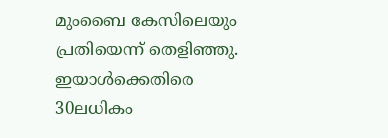മുംബൈ കേസിലെയും പ്രതിയെന്ന് തെളിഞ്ഞു. ഇയാൾക്കെതിരെ 30ലധികം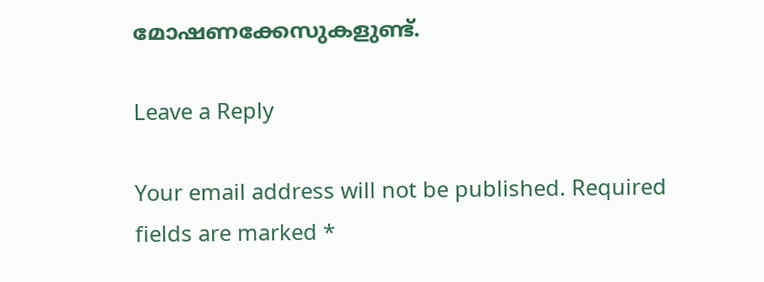മോഷണക്കേസുകളുണ്ട്.

Leave a Reply

Your email address will not be published. Required fields are marked *